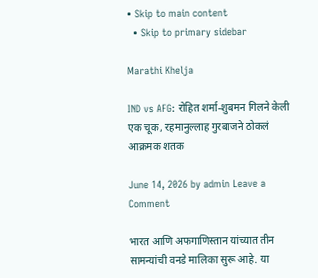• Skip to main content
  • Skip to primary sidebar

Marathi Khelja

IND vs AFG: रोहित शर्मा-शुबमन गिलने केली एक चूक, रहमानुल्लाह गुरबाजने ठोकलं आक्रमक शतक

June 14, 2026 by admin Leave a Comment

भारत आणि अफगाणिस्तान यांच्यात तीन सामन्यांची वनडे मालिका सुरू आहे. या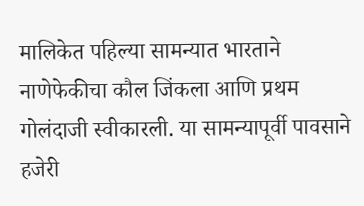मालिकेत पहिल्या सामन्यात भारताने नाणेफेकीचा कौल जिंकला आणि प्रथम गोलंदाजी स्वीकारली. या सामन्यापूर्वी पावसाने हजेरी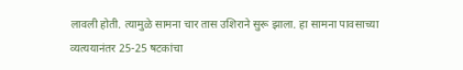लावली होती. त्यामुळे सामना चार तास उशिराने सुरू झाला. हा सामना पावसाच्या व्यत्ययानंतर 25-25 षटकांचा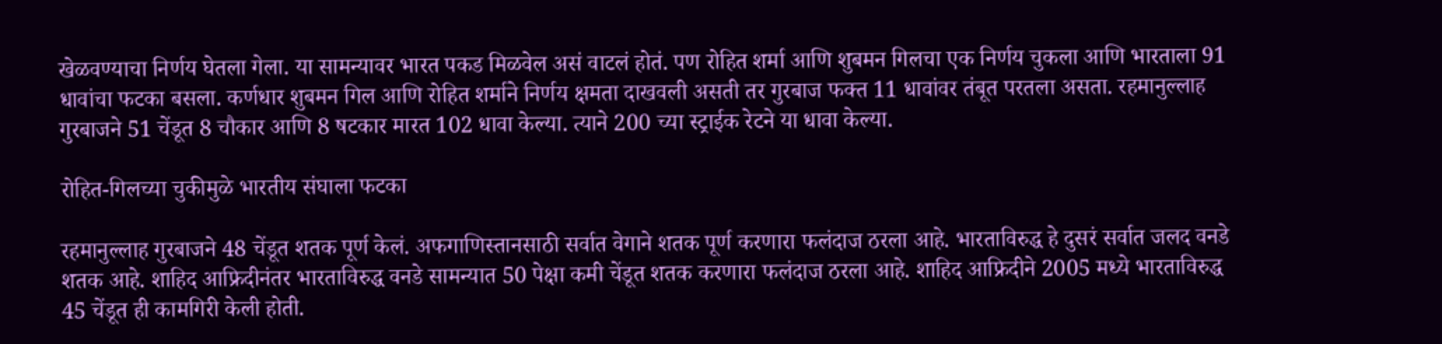खेळवण्याचा निर्णय घेतला गेला. या सामन्यावर भारत पकड मिळवेल असं वाटलं होतं. पण रोहित शर्मा आणि शुबमन गिलचा एक निर्णय चुकला आणि भारताला 91 धावांचा फटका बसला. कर्णधार शुबमन गिल आणि रोहित शर्माने निर्णय क्षमता दाखवली असती तर गुरबाज फक्त 11 धावांवर तंबूत परतला असता. रहमानुल्लाह गुरबाजने 51 चेंडूत 8 चौकार आणि 8 षटकार मारत 102 धावा केल्या. त्याने 200 च्या स्ट्राईक रेटने या धावा केल्या.

रोहित-गिलच्या चुकीमुळे भारतीय संघाला फटका

रहमानुल्लाह गुरबाजने 48 चेंडूत शतक पूर्ण केलं. अफगाणिस्तानसाठी सर्वात वेगाने शतक पूर्ण करणारा फलंदाज ठरला आहे. भारताविरुद्ध हे दुसरं सर्वात जलद वनडे शतक आहे. शाहिद आफ्रिदीनंतर भारताविरुद्ध वनडे सामन्यात 50 पेक्षा कमी चेंडूत शतक करणारा फलंदाज ठरला आहे. शाहिद आफ्रिदीने 2005 मध्ये भारताविरुद्ध 45 चेंडूत ही कामगिरी केली होती.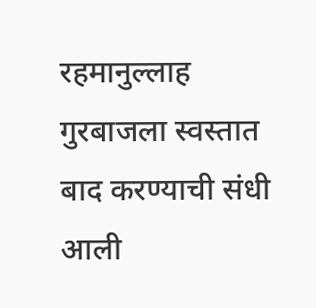रहमानुल्लाह गुरबाजला स्वस्तात बाद करण्याची संधी आली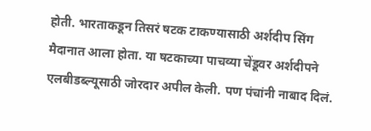होती. भारताकडून तिसरं षटक टाकण्यासाठी अर्शदीप सिंग मैदानात आला होता. या षटकाच्या पाचव्या चेंडूवर अर्शदीपने एलबीडब्ल्यूसाठी जोरदार अपील केली. पण पंचांनी नाबाद दिलं.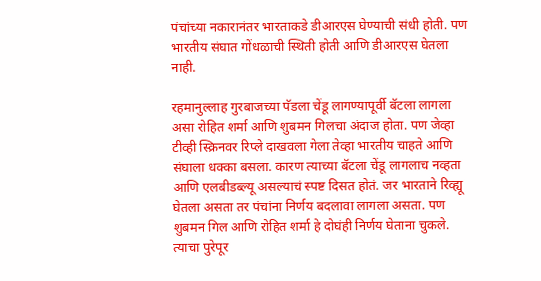पंचांच्या नकारानंतर भारताकडे डीआरएस घेण्याची संधी होती. पण भारतीय संघात गोंधळाची स्थिती होती आणि डीआरएस घेतला नाही.

रहमानुल्लाह गुरबाजच्या पॅडला चेंडू लागण्यापूर्वी बॅटला लागला असा रोहित शर्मा आणि शुबमन गिलचा अंदाज होता. पण जेव्हा टीव्ही स्क्रिनवर रिप्ले दाखवला गेला तेव्हा भारतीय चाहते आणि संघाला धक्का बसला. कारण त्याच्या बॅटला चेंडू लागलाच नव्हता आणि एलबीडब्ल्यू असल्याचं स्पष्ट दिसत होतं. जर भारताने रिव्ह्यू घेतला असता तर पंचांना निर्णय बदलावा लागला असता. पण शुबमन गिल आणि रोहित शर्मा हे दोघंही निर्णय घेताना चुकले. त्याचा पुरेपूर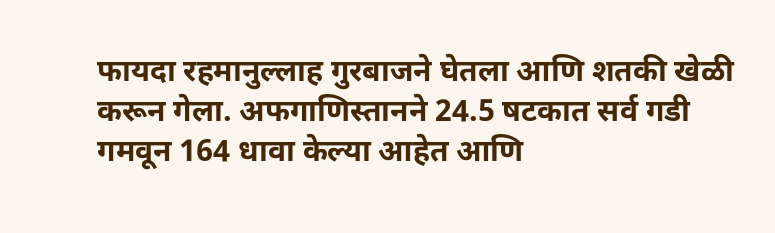फायदा रहमानुल्लाह गुरबाजने घेतला आणि शतकी खेळी करून गेला. अफगाणिस्तानने 24.5 षटकात सर्व गडी गमवून 164 धावा केल्या आहेत आणि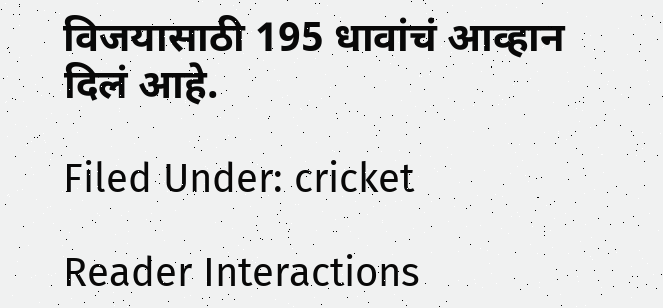विजयासाठी 195 धावांचं आव्हान दिलं आहे.

Filed Under: cricket

Reader Interactions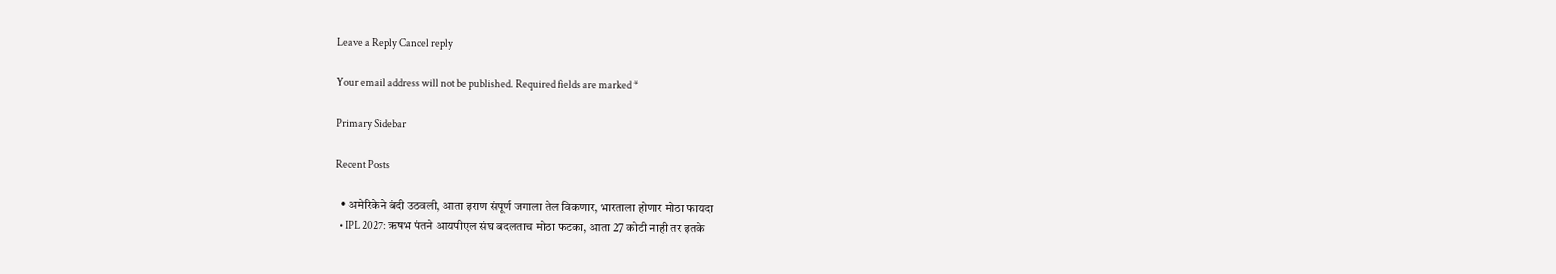Leave a Reply Cancel reply

Your email address will not be published. Required fields are marked *

Primary Sidebar

Recent Posts

  • अमेरिकेने बंदी उठवली, आता इराण संपूर्ण जगाला तेल विकणार, भारताला होणार मोठा फायदा
  • IPL 2027: ऋषभ पंतने आयपीएल संघ बदलताच मोठा फटका, आता 27 कोटी नाही तर इतके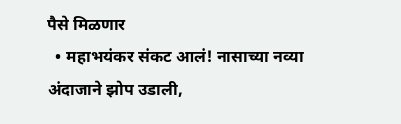पैसे मिळणार
  • महाभयंकर संकट आलं! नासाच्या नव्या अंदाजाने झोप उडाली,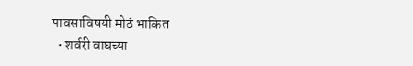पावसाविषयी मोठं भाकित
  • शर्वरी वाघच्या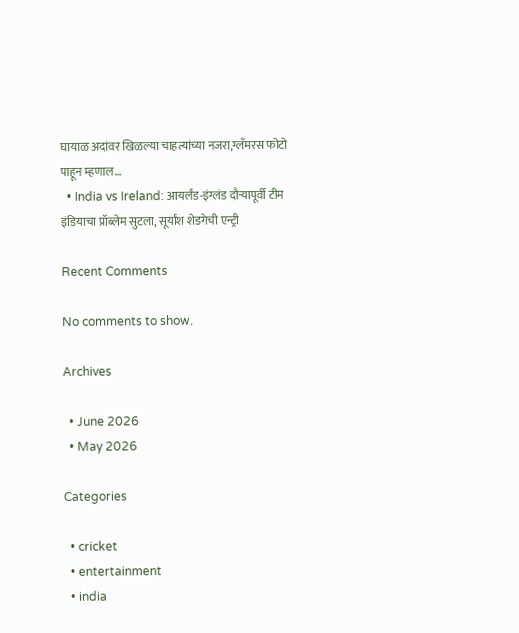घायाळ अदांवर खिळल्या चाहत्यांच्या नजरा,ग्लॅंमरस फोटो पाहून म्हणाल…
  • India vs Ireland: आयर्लंड-इंग्लंड दौऱ्यापूर्वी टीम इंडियाचा प्रॉब्लेम सुटला, सूर्यांश शेडगेची एन्ट्री

Recent Comments

No comments to show.

Archives

  • June 2026
  • May 2026

Categories

  • cricket
  • entertainment
  • india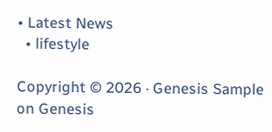• Latest News
  • lifestyle

Copyright © 2026 · Genesis Sample on Genesis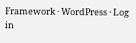Framework · WordPress · Log in